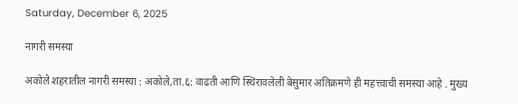Saturday, December 6, 2025

नागरी समस्या

अकोले शहरातील नागरी समस्या : अकोले,ता.६: वाढती आणि स्थिरावलेली बेसुमार अतिक्रमणे ही महत्त्वाची समस्या आहे . मुख्य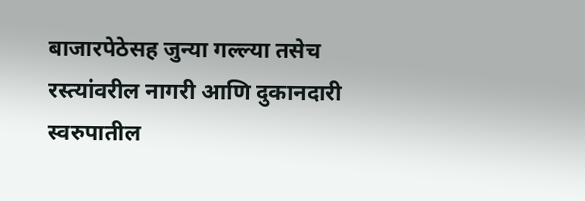बाजारपेठेसह जुन्या गल्ल्या तसेच रस्त्यांवरील नागरी आणि दुकानदारी स्वरुपातील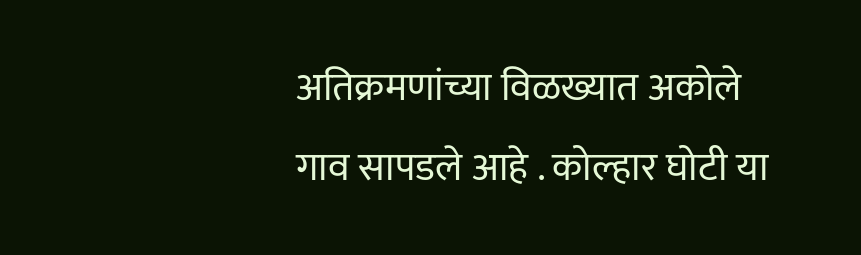अतिक्रमणांच्या विळख्यात अकोले गाव सापडले आहे . कोल्हार घोटी या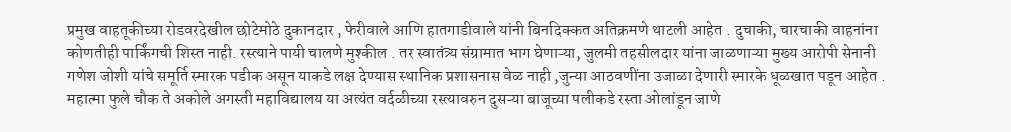प्रमुख वाहतूकीच्या रोडवरदेखील छोटेमोठे दुकानदार , फेरीवाले आणि हातगाडीवाले यांनी बिनदिक्कत अतिक्रमणे थाटली आहेत . दुचाकी, चारचाकी वाहनांना कोणतीही पार्किंगची शिस्त नाही. रस्त्याने पायी चालणे मुश्कील . तर स्वातंत्र्य संग्रामात भाग घेणाऱ्या, जुलमी तहसीलदार यांना जाळणाऱ्या मुख्य आरोपी सेनानी गणेश जोशी यांचे समूर्ति स्मारक पडीक असून याकडे लक्ष देण्यास स्थानिक प्रशासनास वेळ नाही ,जुन्या आठवणींना उजाळा देणारी स्मारके धूळखात पडून आहेत . महात्मा फुले चौक ते अकोले अगस्ती महाविद्यालय या अत्यंत वर्दळीच्या रस्त्यावरुन दुसऱ्या बाजूच्या पलीकडे रस्ता ओलांडून जाणे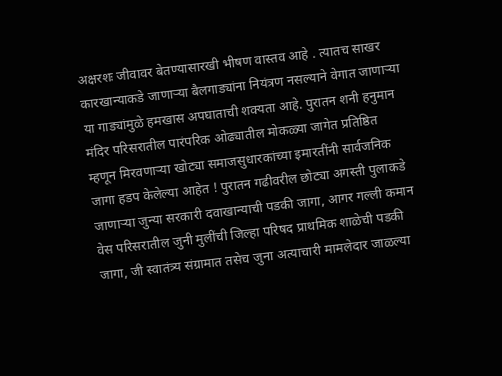अक्षरशः जीवावर बेतण्यासारखी भीषण वास्तव आहे . त्यातच साखर कारखान्याकडे जाणाऱ्या बैलगाड्यांना नियंत्रण नसल्याने वेगात जाणाऱ्या या गाड्यांमुळे हमखास अपघाताची शक्यता आहे. पुरातन शनी हनुमान मंदिर परिसरातील पारंपरिक ओढ्यातील मोकळ्या जागेत प्रतिष्ठित म्हणून मिरवणाऱ्या खोट्या समाजसुधारकांच्या इमारतींनी सार्वजनिक जागा हडप केलेल्या आहेत ! पुरातन गढीवरील छोट्या अगस्ती पुलाकडे जाणाऱ्या जुन्या सरकारी दवाखान्याची पडकी जागा, आगर गल्ली कमान वेस परिसरातील जुनी मुलींची जिल्हा परिषद प्राथमिक शाळेची पडकी जागा, जी स्वातंत्र्य संग्रामात तसेच जुना अत्याचारी मामलेदार जाळल्या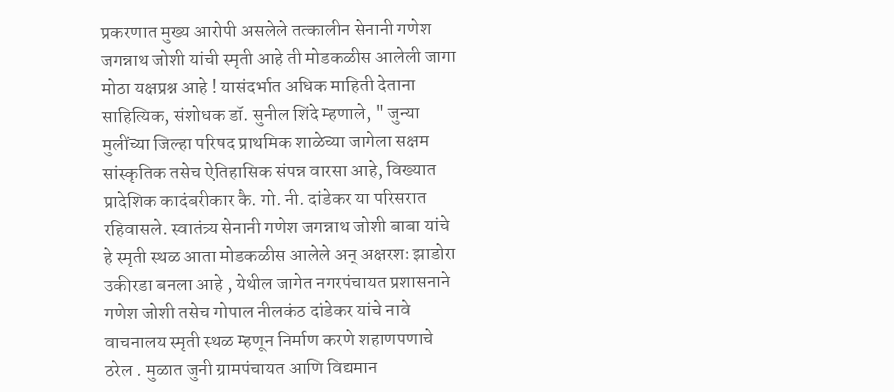प्रकरणात मुख्य आरोपी असलेले तत्कालीन सेनानी गणेश जगन्नाथ जोशी यांची स्मृती आहे ती मोडकळीस आलेली जागा मोठा यक्षप्रश्न आहे ! यासंदर्भात अधिक माहिती देताना साहित्यिक, संशोधक डॉ. सुनील शिंदे म्हणाले, " जुन्या मुलींच्या जिल्हा परिषद प्राथमिक शाळेच्या जागेला सक्षम सांस्कृतिक तसेच ऐतिहासिक संपन्न वारसा आहे, विख्यात प्रादेशिक कादंबरीकार कै. गो. नी. दांडेकर या परिसरात रहिवासले. स्वातंत्र्य सेनानी गणेश जगन्नाथ जोशी बाबा यांचे हे स्मृती स्थळ आता मोडकळीस आलेले अन् अक्षरशः झाडोरा उकीरडा बनला आहे , येथील जागेत नगरपंचायत प्रशासनाने गणेश जोशी तसेच गोपाल नीलकंठ दांडेकर यांचे नावे वाचनालय स्मृती स्थळ म्हणून निर्माण करणे शहाणपणाचे ठरेल . मुळात जुनी ग्रामपंचायत आणि विद्यमान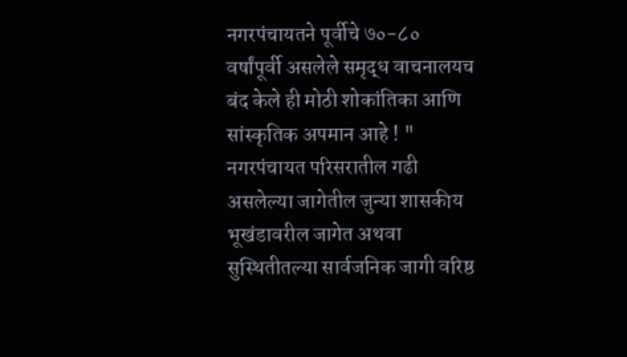नगरपंचायतने पूर्वीचे ७०-८० वर्षांपूर्वी असलेले समृद्ध वाचनालयच बंद केले ही मोठी शोकांतिका आणि सांस्कृतिक अपमान आहे ! " नगरपंचायत परिसरातील गढी असलेल्या जागेतील जुन्या शासकीय भूखंडावरील जागेत अथवा सुस्थितीतल्या सार्वजनिक जागी वरिष्ठ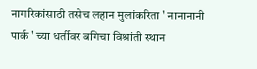नागरिकांसाठी तसेच लहान मुलांकरिता ' नानानानी पार्क ' च्या धर्तीवर बगिचा विश्रांती स्थान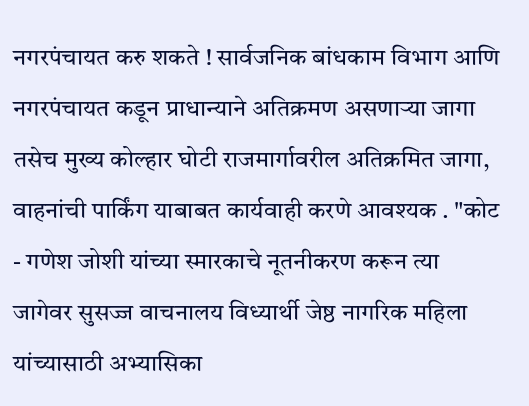नगरपंचायत करु शकते ! सार्वजनिक बांधकाम विभाग आणि नगरपंचायत कडून प्राधान्याने अतिक्रमण असणाऱ्या जागा तसेच मुख्य कोल्हार घोटी राजमार्गावरील अतिक्रमित जागा, वाहनांची पार्किंग याबाबत कार्यवाही करणे आवश्यक . "कोट - गणेश जोशी यांच्या स्मारकाचे नूतनीकरण करून त्या जागेवर सुसज्ज वाचनालय विध्यार्थी जेष्ठ नागरिक महिला यांच्यासाठी अभ्यासिका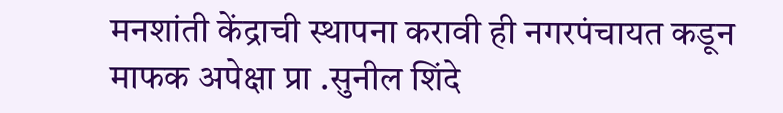मनशांती केंद्राची स्थापना करावी ही नगरपंचायत कडून माफक अपेक्षा प्रा .सुनील शिंदे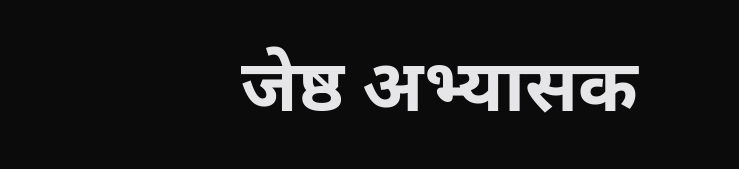जेष्ठ अभ्यासक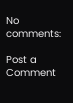No comments:

Post a Comment